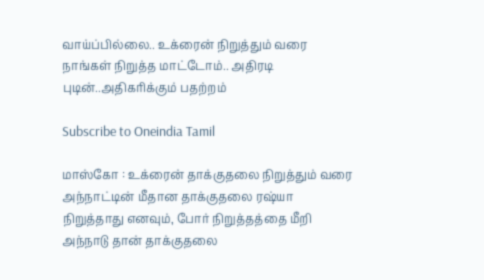வாய்ப்பில்லை.. உக்ரைன் நிறுத்தும் வரை நாங்கள் நிறுத்த மாட்டோம்.. அதிரடி புடின்..அதிகரிக்கும் பதற்றம்

Subscribe to Oneindia Tamil

மாஸ்கோ : உக்ரைன் தாக்குதலை நிறுத்தும் வரை அந்நாட்டின் மீதான தாக்குதலை ரஷ்யா நிறுத்தாது எனவும், போர் நிறுத்தத்தை மீறி அந்நாடு தான் தாக்குதலை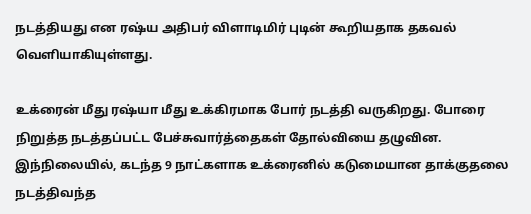நடத்தியது என ரஷ்ய அதிபர் விளாடிமிர் புடின் கூறியதாக தகவல் வெளியாகியுள்ளது.

உக்ரைன் மீது ரஷ்யா மீது உக்கிரமாக போர் நடத்தி வருகிறது. போரை நிறுத்த நடத்தப்பட்ட பேச்சுவார்த்தைகள் தோல்வியை தழுவின. இந்நிலையில், கடந்த 9 நாட்களாக உக்ரைனில் கடுமையான தாக்குதலை நடத்திவந்த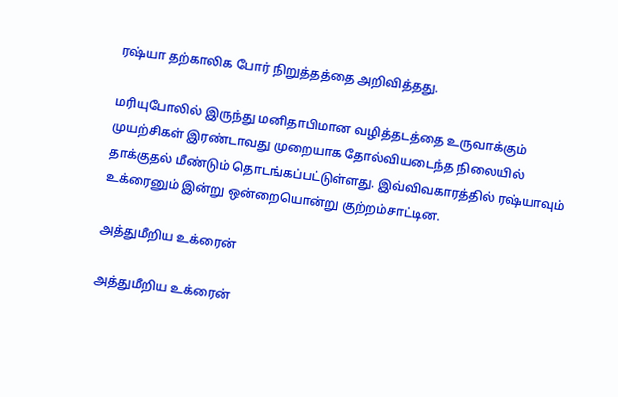ரஷ்யா தற்காலிக போர் நிறுத்தத்தை அறிவித்தது.

மரியுபோலில் இருந்து மனிதாபிமான வழித்தடத்தை உருவாக்கும் முயற்சிகள் இரண்டாவது முறையாக தோல்வியடைந்த நிலையில் தாக்குதல் மீண்டும் தொடங்கப்பட்டுள்ளது. இவ்விவகாரத்தில் ரஷ்யாவும் உக்ரைனும் இன்று ஒன்றையொன்று குற்றம்சாட்டின.

அத்துமீறிய உக்ரைன்

அத்துமீறிய உக்ரைன்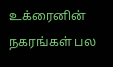உக்ரைனின் நகரங்கள் பல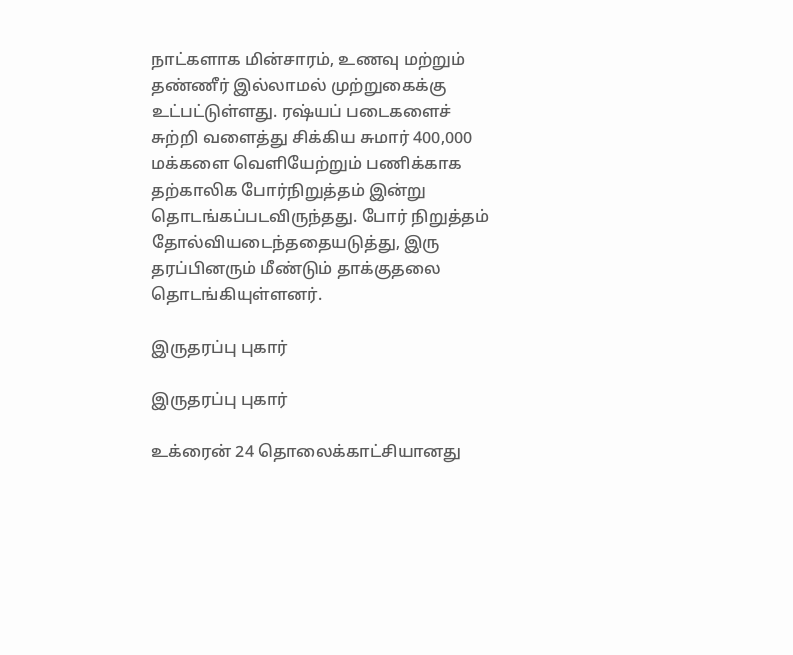நாட்களாக மின்சாரம், உணவு மற்றும் தண்ணீர் இல்லாமல் முற்றுகைக்கு உட்பட்டுள்ளது. ரஷ்யப் படைகளைச் சுற்றி வளைத்து சிக்கிய சுமார் 400,000 மக்களை வெளியேற்றும் பணிக்காக தற்காலிக போர்நிறுத்தம் இன்று தொடங்கப்படவிருந்தது. போர் நிறுத்தம் தோல்வியடைந்ததையடுத்து, இரு தரப்பினரும் மீண்டும் தாக்குதலை தொடங்கியுள்ளனர்.

இருதரப்பு புகார்

இருதரப்பு புகார்

உக்ரைன் 24 தொலைக்காட்சியானது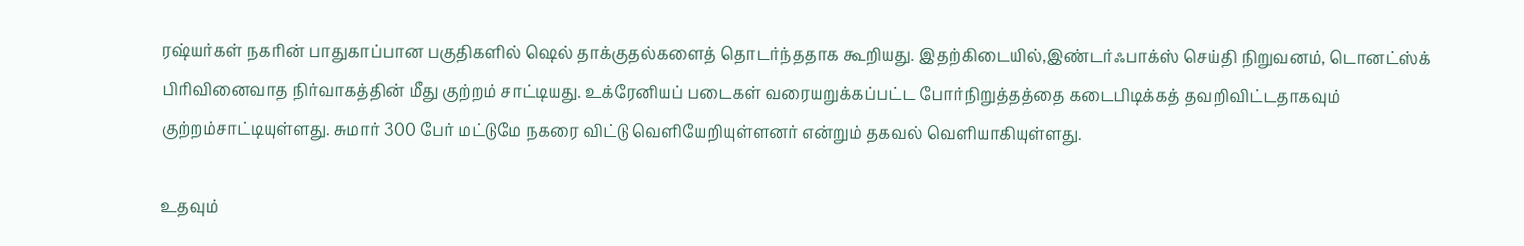ரஷ்யர்கள் நகரின் பாதுகாப்பான பகுதிகளில் ஷெல் தாக்குதல்களைத் தொடர்ந்ததாக கூறியது. இதற்கிடையில்,இண்டர்ஃபாக்ஸ் செய்தி நிறுவனம், டொனட்ஸ்க் பிரிவினைவாத நிர்வாகத்தின் மீது குற்றம் சாட்டியது. உக்ரேனியப் படைகள் வரையறுக்கப்பட்ட போர்நிறுத்தத்தை கடைபிடிக்கத் தவறிவிட்டதாகவும் குற்றம்சாட்டியுள்ளது. சுமார் 300 பேர் மட்டுமே நகரை விட்டு வெளியேறியுள்ளனர் என்றும் தகவல் வெளியாகியுள்ளது.

உதவும்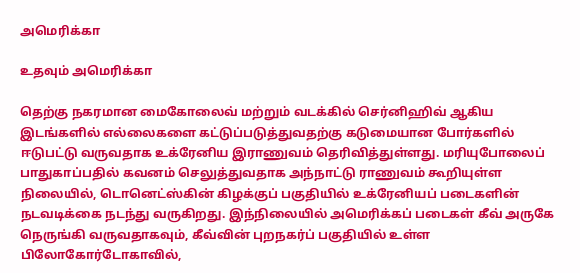அமெரிக்கா

உதவும் அமெரிக்கா

தெற்கு நகரமான மைகோலைவ் மற்றும் வடக்கில் செர்னிஹிவ் ஆகிய இடங்களில் எல்லைகளை கட்டுப்படுத்துவதற்கு கடுமையான போர்களில் ஈடுபட்டு வருவதாக உக்ரேனிய இராணுவம் தெரிவித்துள்ளது. மரியுபோலைப் பாதுகாப்பதில் கவனம் செலுத்துவதாக அந்நாட்டு ராணுவம் கூறியுள்ள நிலையில், டொனெட்ஸ்கின் கிழக்குப் பகுதியில் உக்ரேனியப் படைகளின் நடவடிக்கை நடந்து வருகிறது. இந்நிலையில் அமெரிக்கப் படைகள் கீவ் அருகே நெருங்கி வருவதாகவும், கீவ்வின் புறநகர்ப் பகுதியில் உள்ள பிலோகோர்டோகாவில்,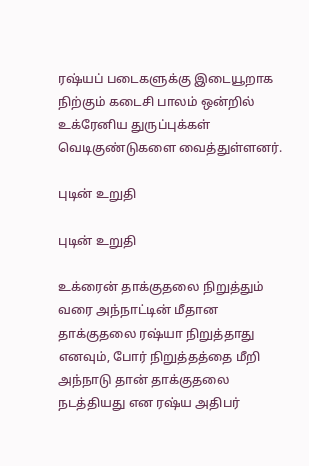ரஷ்யப் படைகளுக்கு இடையூறாக நிற்கும் கடைசி பாலம் ஒன்றில் உக்ரேனிய துருப்புக்கள் வெடிகுண்டுகளை வைத்துள்ளனர்.

புடின் உறுதி

புடின் உறுதி

உக்ரைன் தாக்குதலை நிறுத்தும் வரை அந்நாட்டின் மீதான தாக்குதலை ரஷ்யா நிறுத்தாது எனவும், போர் நிறுத்தத்தை மீறி அந்நாடு தான் தாக்குதலை நடத்தியது என ரஷ்ய அதிபர்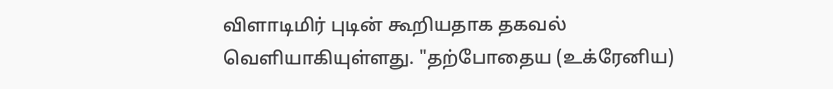விளாடிமிர் புடின் கூறியதாக தகவல் வெளியாகியுள்ளது. "தற்போதைய (உக்ரேனிய)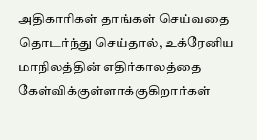அதிகாரிகள் தாங்கள் செய்வதை தொடர்ந்து செய்தால், உக்ரேனிய மாநிலத்தின் எதிர்காலத்தை கேள்விக்குள்ளாக்குகிறார்கள்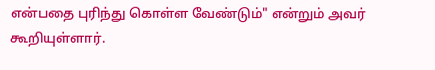என்பதை புரிந்து கொள்ள வேண்டும்" என்றும் அவர் கூறியுள்ளார்.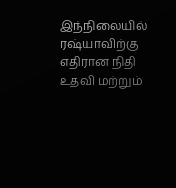இந்நிலையில் ரஷ்யாவிற்கு எதிரான நிதி உதவி மற்றும்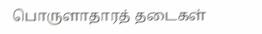பொருளாதாரத் தடைகள்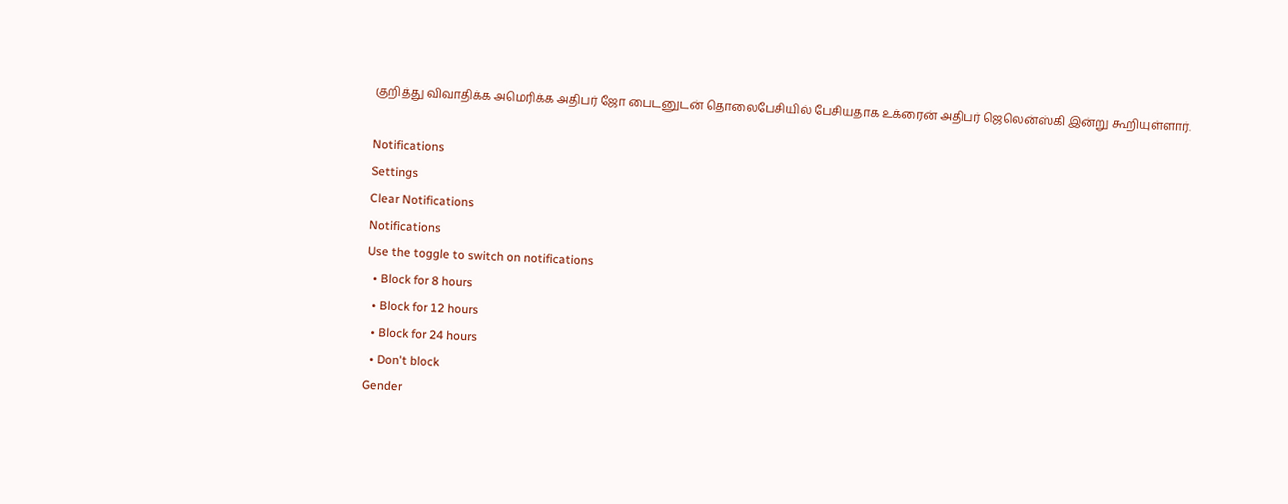குறித்து விவாதிக்க அமெரிக்க அதிபர் ஜோ பைடனுடன் தொலைபேசியில் பேசியதாக உக்ரைன் அதிபர் ஜெலென்ஸ்கி இன்று கூறியுள்ளார்.

Notifications
Settings
Clear Notifications
Notifications
Use the toggle to switch on notifications
  • Block for 8 hours
  • Block for 12 hours
  • Block for 24 hours
  • Don't block
Gender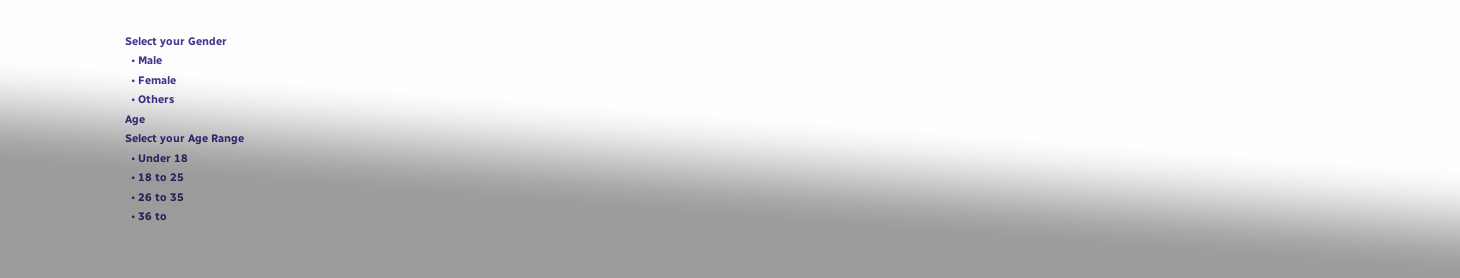Select your Gender
  • Male
  • Female
  • Others
Age
Select your Age Range
  • Under 18
  • 18 to 25
  • 26 to 35
  • 36 to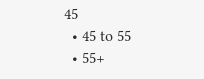45
  • 45 to 55
  • 55+